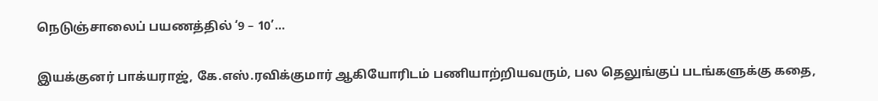நெடுஞ்சாலைப் பயணத்தில் ‘9 – 10’…

இயக்குனர் பாக்யராஜ், கே.எஸ்.ரவிக்குமார் ஆகியோரிடம் பணியாற்றியவரும், பல தெலுங்குப் படங்களுக்கு கதை,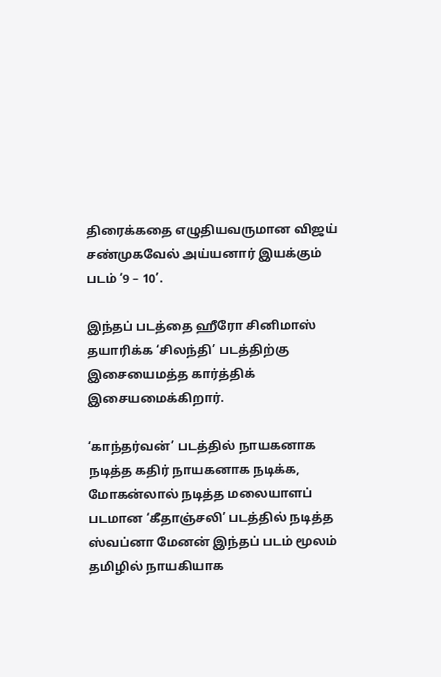திரைக்கதை எழுதியவருமான விஜய் சண்முகவேல் அய்யனார் இயக்கும் படம் ‘9 – 10’.

இந்தப் படத்தை ஹீரோ சினிமாஸ் தயாரிக்க ‘சிலந்தி’ படத்திற்கு இசையைமத்த கார்த்திக் இசையமைக்கிறார்.

‘காந்தர்வன்’ படத்தில் நாயகனாக நடித்த கதிர் நாயகனாக நடிக்க, மோகன்லால் நடித்த மலையாளப் படமான ‘கீதாஞ்சலி’ படத்தில் நடித்த ஸ்வப்னா மேனன் இந்தப் படம் மூலம் தமிழில் நாயகியாக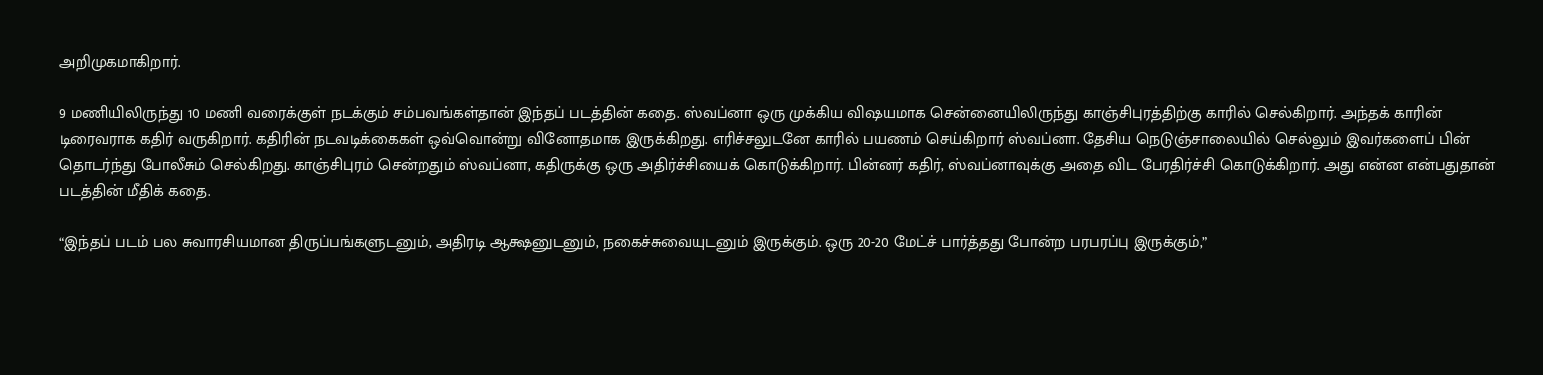அறிமுகமாகிறார்.

9 மணியிலிருந்து 10 மணி வரைக்குள் நடக்கும் சம்பவங்கள்தான் இந்தப் படத்தின் கதை. ஸ்வப்னா ஒரு முக்கிய விஷயமாக சென்னையிலிருந்து காஞ்சிபுரத்திற்கு காரில் செல்கிறார். அந்தக் காரின் டிரைவராக கதிர் வருகிறார். கதிரின் நடவடிக்கைகள் ஒவ்வொன்று வினோதமாக இருக்கிறது. எரிச்சலுடனே காரில் பயணம் செய்கிறார் ஸ்வப்னா. தேசிய நெடுஞ்சாலையில் செல்லும் இவர்களைப் பின் தொடர்ந்து போலீசும் செல்கிறது. காஞ்சிபுரம் சென்றதும் ஸ்வப்னா, கதிருக்கு ஒரு அதிர்ச்சியைக் கொடுக்கிறார். பின்னர் கதிர், ஸ்வப்னாவுக்கு அதை விட பேரதிர்ச்சி கொடுக்கிறார். அது என்ன என்பதுதான் படத்தின் மீதிக் கதை.

“இந்தப் படம் பல சுவாரசியமான திருப்பங்களுடனும், அதிரடி ஆக்ஷனுடனும், நகைச்சுவையுடனும் இருக்கும். ஒரு 20-20 மேட்ச் பார்த்தது போன்ற பரபரப்பு இருக்கும்,”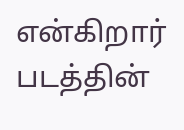என்கிறார் படத்தின்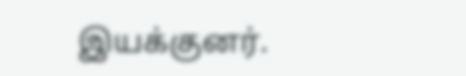இயக்குனர்.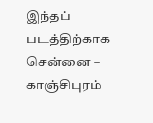இந்தப் படத்திற்காக சென்னை – காஞ்சிபுரம்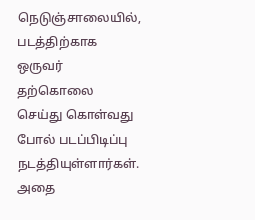நெடுஞ்சாலையில், படத்திற்காக ஒருவர் தற்கொலை செய்து கொள்வது போல் படப்பிடிப்பு நடத்தியுள்ளார்கள். அதை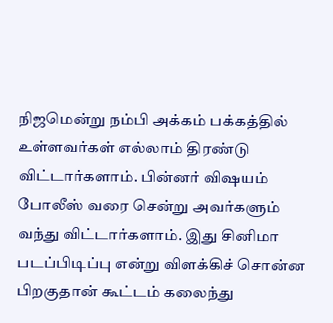நிஜமென்று நம்பி அக்கம் பக்கத்தில் உள்ளவர்கள் எல்லாம் திரண்டு விட்டார்களாம். பின்னர் விஷயம் போலீஸ் வரை சென்று அவர்களும் வந்து விட்டார்களாம். இது சினிமா படப்பிடிப்பு என்று விளக்கிச் சொன்ன பிறகுதான் கூட்டம் கலைந்து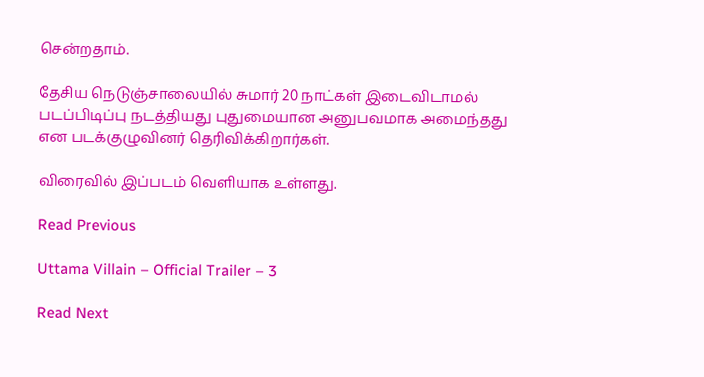சென்றதாம்.

தேசிய நெடுஞ்சாலையில் சுமார் 20 நாட்கள் இடைவிடாமல் படப்பிடிப்பு நடத்தியது புதுமையான அனுபவமாக அமைந்தது என படக்குழுவினர் தெரிவிக்கிறார்கள்.

விரைவில் இப்படம் வெளியாக உள்ளது.

Read Previous

Uttama Villain – Official Trailer – 3

Read Next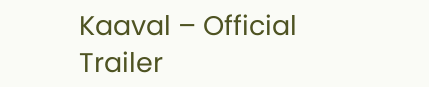Kaaval – Official Trailer